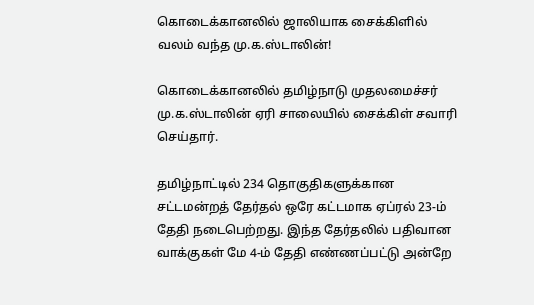கொடைக்கானலில் ஜாலியாக சைக்கிளில் வலம் வந்த மு.க.ஸ்டாலின்!

கொடைக்கானலில் தமிழ்நாடு முதலமைச்சர் மு.க.ஸ்டாலின் ஏரி சாலையில் சைக்கிள் சவாரி செய்தார்.

தமிழ்நாட்டில் 234 தொகுதிகளுக்கான சட்டமன்றத் தேர்தல் ஒரே கட்டமாக ஏப்ரல் 23-ம் தேதி நடைபெற்றது. இந்த தேர்தலில் பதிவான வாக்குகள் மே 4-ம் தேதி எண்ணப்பட்டு அன்றே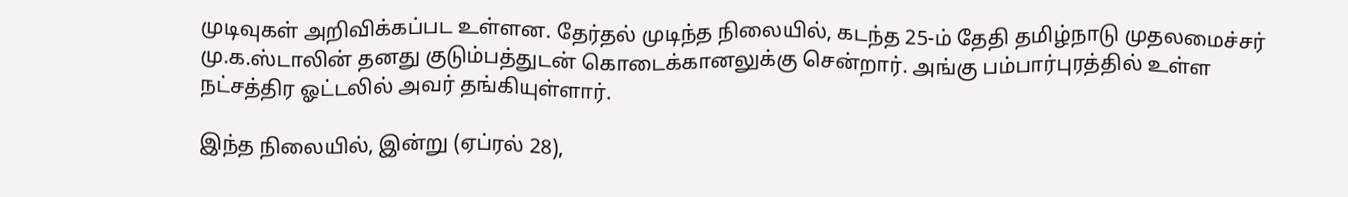முடிவுகள் அறிவிக்கப்பட உள்ளன. தேர்தல் முடிந்த நிலையில், கடந்த 25-ம் தேதி தமிழ்நாடு முதலமைச்சர் மு.க.ஸ்டாலின் தனது குடும்பத்துடன் கொடைக்கானலுக்கு சென்றார். அங்கு பம்பார்புரத்தில் உள்ள நட்சத்திர ஓட்டலில் அவர் தங்கியுள்ளார்.

இந்த நிலையில், இன்று (ஏப்ரல் 28),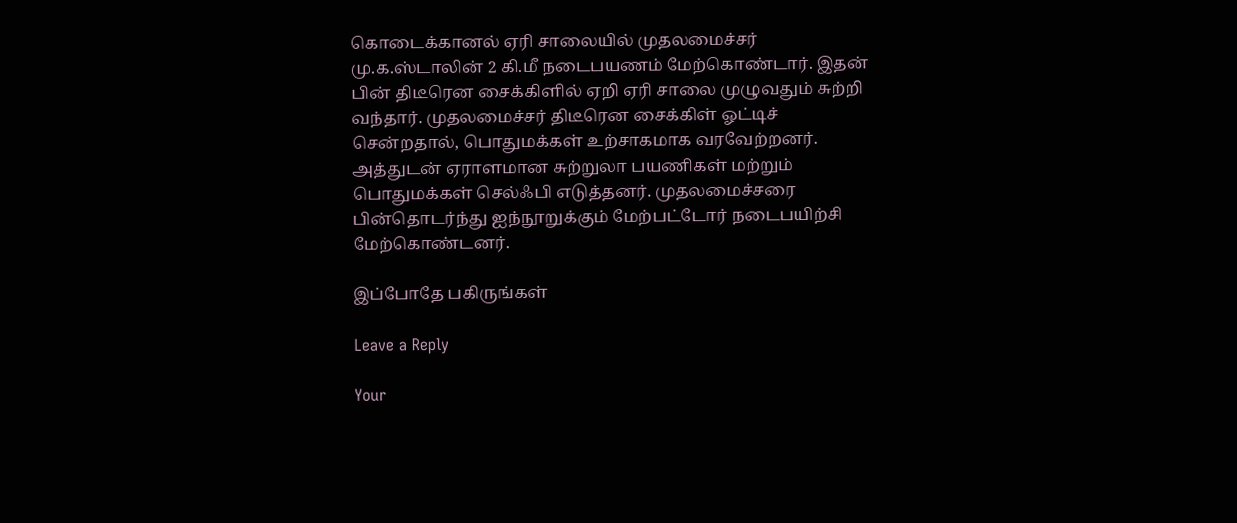கொடைக்கானல் ஏரி சாலையில் முதலமைச்சர் மு.க.ஸ்டாலின் 2 கி.மீ நடைபயணம் மேற்கொண்டார். இதன் பின் திடீரென சைக்கிளில் ஏறி ஏரி சாலை முழுவதும் சுற்றி வந்தார். முதலமைச்சர் திடீரென சைக்கிள் ஓட்டிச் சென்றதால், பொதுமக்கள் உற்சாகமாக வரவேற்றனர். அத்துடன் ஏராளமான சுற்றுலா பயணிகள் மற்றும் பொதுமக்கள் செல்ஃபி எடுத்தனர். முதலமைச்சரை பின்தொடர்ந்து ஐந்நூறுக்கும் மேற்பட்டோர் நடைபயிற்சி மேற்கொண்டனர்.

இப்போதே பகிருங்கள்

Leave a Reply

Your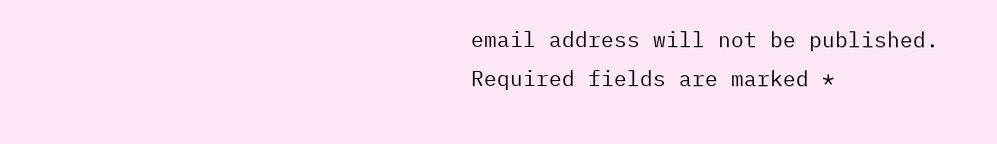email address will not be published. Required fields are marked *